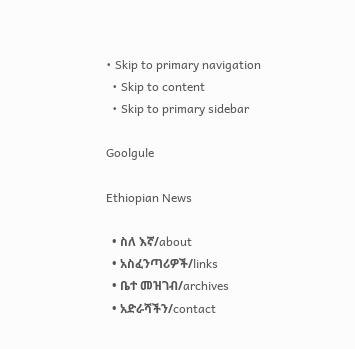• Skip to primary navigation
  • Skip to content
  • Skip to primary sidebar

Goolgule

Ethiopian News

  • ስለ እኛ/about
  • አስፈንጣሪዎች/links
  • ቤተ መዝገብ/archives
  • አድራሻችን/contact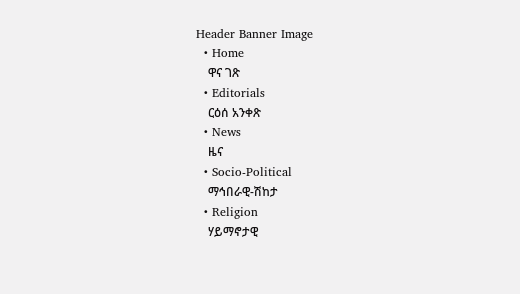Header Banner Image
  • Home
    ዋና ገጽ
  • Editorials
    ርዕሰ አንቀጽ
  • News
    ዜና
  • Socio-Political
    ማኅበራዊ-ሽከታ
  • Religion
    ሃይማኖታዊ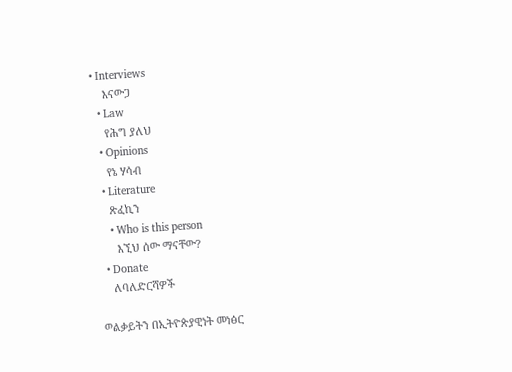• Interviews
    እናውጋ
  • Law
    የሕግ ያለህ
  • Opinions
    የኔ ሃሳብ
  • Literature
    ጽፈኪን
    • Who is this person
      እኚህ ሰው ማናቸው?
  • Donate
    ለባለድርሻዎች

ወልቃይትን በኢትዮጵያዊነት መነፅር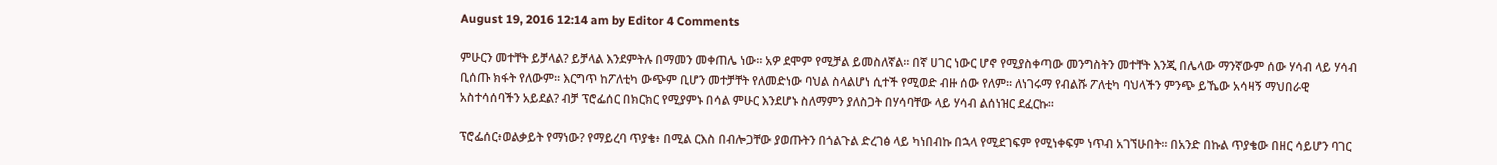August 19, 2016 12:14 am by Editor 4 Comments

ምሁርን መተቸት ይቻላል? ይቻላል እንደምትሉ በማመን መቀጠሌ ነው። አዎ ደሞም የሚቻል ይመስለኛል። በኛ ሀገር ነውር ሆኖ የሚያስቀጣው መንግስትን መተቸት እንጂ በሌላው ማንኛውም ሰው ሃሳብ ላይ ሃሳብ ቢሰጡ ክፋት የለውም። እርግጥ ከፖለቲካ ውጭም ቢሆን መተቻቸት የለመድነው ባህል ስላልሆነ ሲተች የሚወድ ብዙ ሰው የለም። ለነገሩማ የብልሹ ፖለቲካ ባህላችን ምንጭ ይኼው አሳዛኝ ማህበራዊ አስተሳሰባችን አይደል? ብቻ ፕሮፌሰር በክርክር የሚያምኑ በሳል ምሁር እንደሆኑ ስለማምን ያለስጋት በሃሳባቸው ላይ ሃሳብ ልሰነዝር ደፈርኩ።

ፕሮፌሰር፥ወልቃይት የማነው? የማይረባ ጥያቄ፥ በሚል ርእስ በብሎጋቸው ያወጡትን በጎልጉል ድረገፅ ላይ ካነበብኩ በኋላ የሚደገፍም የሚነቀፍም ነጥብ አገኘሁበት። በአንድ በኩል ጥያቄው በዘር ሳይሆን ባገር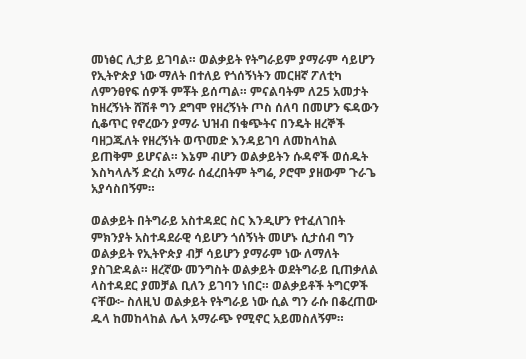መነፅር ሊታይ ይገባል። ወልቃይት የትግራይም ያማራም ሳይሆን የኢትዮጵያ ነው ማለት በተለይ የጎሰኝነትን መርዘኛ ፖለቲካ ለምንፀየፍ ሰዎች ምቾት ይሰጣል። ምናልባትም ለ25 አመታት ከዘረኝነት ሸሽቶ ግን ደግሞ የዘረኝነት ጦስ ሰለባ በመሆን ፍዳውን ሲቆጥር የኖረውን ያማራ ህዝብ በቁጭትና በንዴት ዘረኞች ባዘጋጁለት የዘረኝነት ወጥመድ እንዳይገባ ለመከላከል ይጠቅም ይሆናል። እኔም ብሆን ወልቃይትን ሱዳኖች ወሰዱት እስካላሉኝ ድረስ አማራ ሰፈረበትም ትግሬ, ዖሮሞ ያዘውም ጉራጌ አያሳስበኝም።

ወልቃይት በትግራይ አስተዳደር ስር እንዲሆን የተፈለገበት ምክንያት አስተዳደራዊ ሳይሆን ጎሰኝነት መሆኑ ሲታሰብ ግን ወልቃይት የኢትዮጵያ ብቻ ሳይሆን ያማራም ነው ለማለት ያስገድዳል። ዘረኛው መንግስት ወልቃይት ወደትግራይ ቢጠቃለል ላስተዳደር ያመቻል ቢለን ይገባን ነበር። ወልቃይቶች ትግርዎች ናቸው፦ ስለዚህ ወልቃይት የትግራይ ነው ሲል ግን ራሱ በቆረጠው ዱላ ከመከላከል ሌላ አማራጭ የሚኖር አይመስለኝም።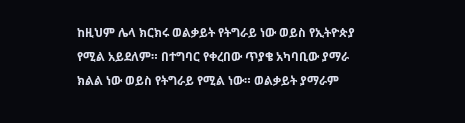ከዚህም ሌላ ክርክሩ ወልቃይት የትግራይ ነው ወይስ የኢትዮጵያ የሚል አይደለም። በተግባር የቀረበው ጥያቄ አካባቢው ያማራ ክልል ነው ወይስ የትግራይ የሚል ነው። ወልቃይት ያማራም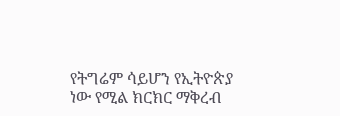የትግሬም ሳይሆን የኢትዮጵያ ነው የሚል ክርክር ማቅረብ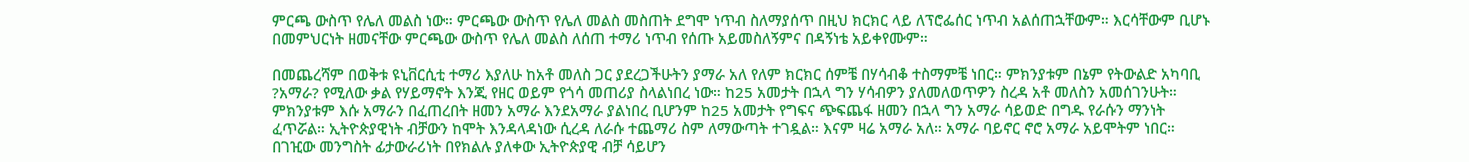ምርጫ ውስጥ የሌለ መልስ ነው። ምርጫው ውስጥ የሌለ መልስ መስጠት ደግሞ ነጥብ ስለማያሰጥ በዚህ ክርክር ላይ ለፕሮፌሰር ነጥብ አልሰጠኋቸውም። እርሳቸውም ቢሆኑ በመምህርነት ዘመናቸው ምርጫው ውስጥ የሌለ መልስ ለሰጠ ተማሪ ነጥብ የሰጡ አይመስለኝምና በዳኝነቴ አይቀየሙም።

በመጨረሻም በወቅቱ ዩኒቨርሲቲ ተማሪ እያለሁ ከአቶ መለስ ጋር ያደረጋችሁትን ያማራ አለ የለም ክርክር ሰምቼ በሃሳብቆ ተስማምቼ ነበር። ምክንያቱም በኔም የትውልድ አካባቢ ?አማራ? የሚለው ቃል የሃይማኖት እንጂ የዘር ወይም የጎሳ መጠሪያ ስላልነበረ ነው። ከ25 አመታት በኋላ ግን ሃሳብዎን ያለመለወጥዎን ስረዳ አቶ መለስን አመሰገንሁት። ምክንያቱም እሱ አማራን በፈጠረበት ዘመን አማራ እንደአማራ ያልነበረ ቢሆንም ከ25 አመታት የግፍና ጭፍጨፋ ዘመን በኋላ ግን አማራ ሳይወድ በግዱ የራሱን ማንነት ፈጥሯል። ኢትዮጵያዊነት ብቻውን ከሞት እንዳላዳነው ሲረዳ ለራሱ ተጨማሪ ስም ለማውጣት ተገዷል። እናም ዛሬ አማራ አለ። አማራ ባይኖር ኖሮ አማራ አይሞትም ነበር። በገዢው መንግስት ፊታውራሪነት በየክልሉ ያለቀው ኢትዮጵያዊ ብቻ ሳይሆን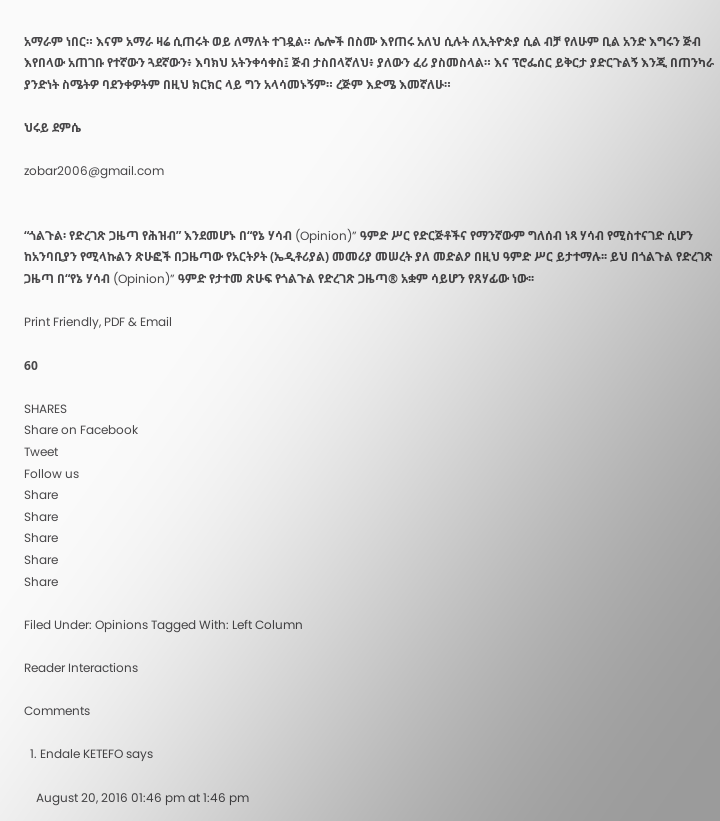አማራም ነበር። እናም አማራ ዛሬ ሲጠሩት ወይ ለማለት ተገዷል። ሌሎች በስሙ እየጠሩ አለህ ሲሉት ለኢትዮጵያ ሲል ብቻ የለሁም ቢል አንድ እግሩን ጅብ እየበላው አጠገቡ የተኛውን ጓደኛውን፥ እባክህ አትንቀሳቀስ፤ ጅብ ታስበላኛለህ፥ ያለውን ፈሪ ያስመስላል። እና ፕሮፌሰር ይቅርታ ያድርጉልኝ እንጂ በጠንካራ ያንድነት ስሜትዎ ባደንቀዎትም በዚህ ክርክር ላይ ግን አላሳመኑኝም። ረጅም እድሜ እመኛለሁ።

ህሩይ ደምሴ

zobar2006@gmail.com


“ጎልጉል፡ የድረገጽ ጋዜጣ የሕዝብ” እንደመሆኑ በ“የኔ ሃሳብ (Opinion)” ዓምድ ሥር የድርጅቶችና የማንኛውም ግለሰብ ነጻ ሃሳብ የሚስተናገድ ሲሆን ከአንባቢያን የሚላኩልን ጽሁፎች በጋዜጣው የአርትዖት (ኤዲቶሪያል) መመሪያ መሠረት ያለ መድልዖ በዚህ ዓምድ ሥር ይታተማሉ፡፡ ይህ በጎልጉል የድረገጽ ጋዜጣ በ“የኔ ሃሳብ (Opinion)” ዓምድ የታተመ ጽሁፍ የጎልጉል የድረገጽ ጋዜጣ® አቋም ሳይሆን የጸሃፊው ነው፡፡

Print Friendly, PDF & Email

60

SHARES
Share on Facebook
Tweet
Follow us
Share
Share
Share
Share
Share

Filed Under: Opinions Tagged With: Left Column

Reader Interactions

Comments

  1. Endale KETEFO says

    August 20, 2016 01:46 pm at 1:46 pm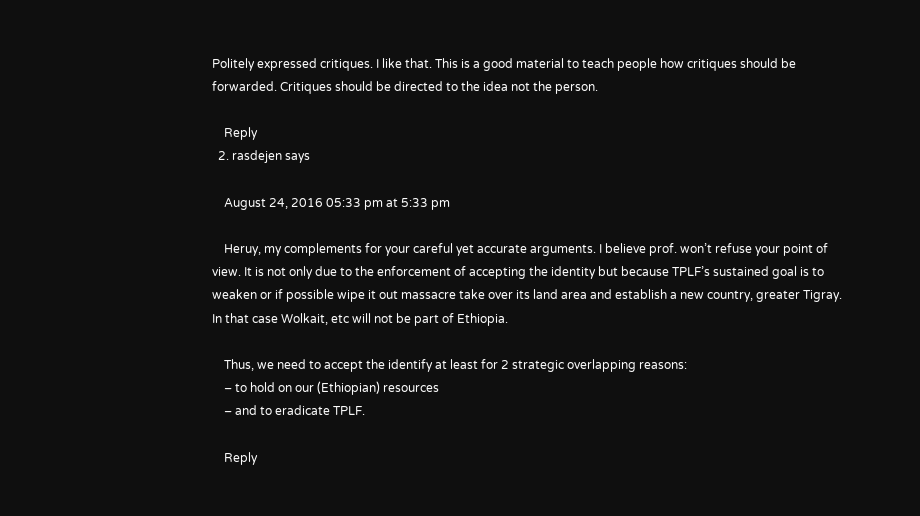Politely expressed critiques. I like that. This is a good material to teach people how critiques should be forwarded. Critiques should be directed to the idea not the person.

    Reply
  2. rasdejen says

    August 24, 2016 05:33 pm at 5:33 pm

    Heruy, my complements for your careful yet accurate arguments. I believe prof. won’t refuse your point of view. It is not only due to the enforcement of accepting the identity but because TPLF’s sustained goal is to weaken or if possible wipe it out massacre take over its land area and establish a new country, greater Tigray. In that case Wolkait, etc will not be part of Ethiopia.

    Thus, we need to accept the identify at least for 2 strategic overlapping reasons:
    – to hold on our (Ethiopian) resources
    – and to eradicate TPLF.

    Reply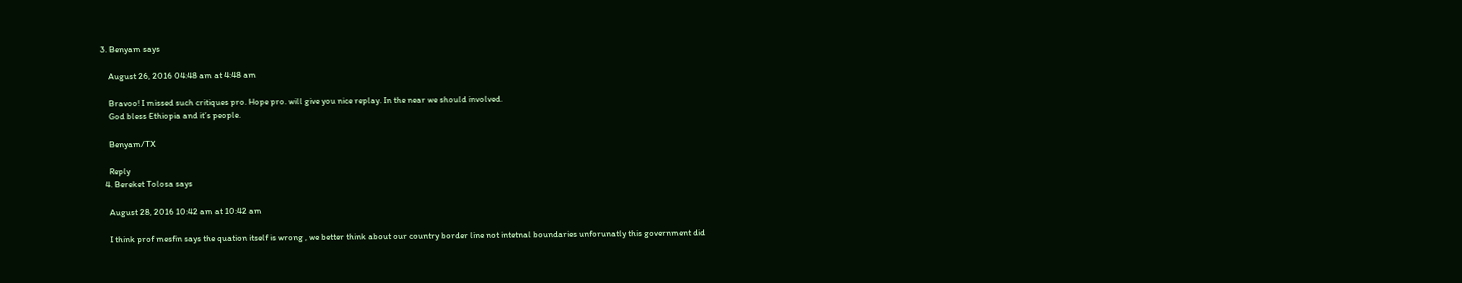3. Benyam says

    August 26, 2016 04:48 am at 4:48 am

    Bravoo! I missed such critiques pro. Hope pro. will give you nice replay. In the near we should involved.
    God bless Ethiopia and it’s people.

    Benyam/TX

    Reply
  4. Bereket Tolosa says

    August 28, 2016 10:42 am at 10:42 am

    I think prof mesfin says the quation itself is wrong , we better think about our country border line not intetnal boundaries unforunatly this government did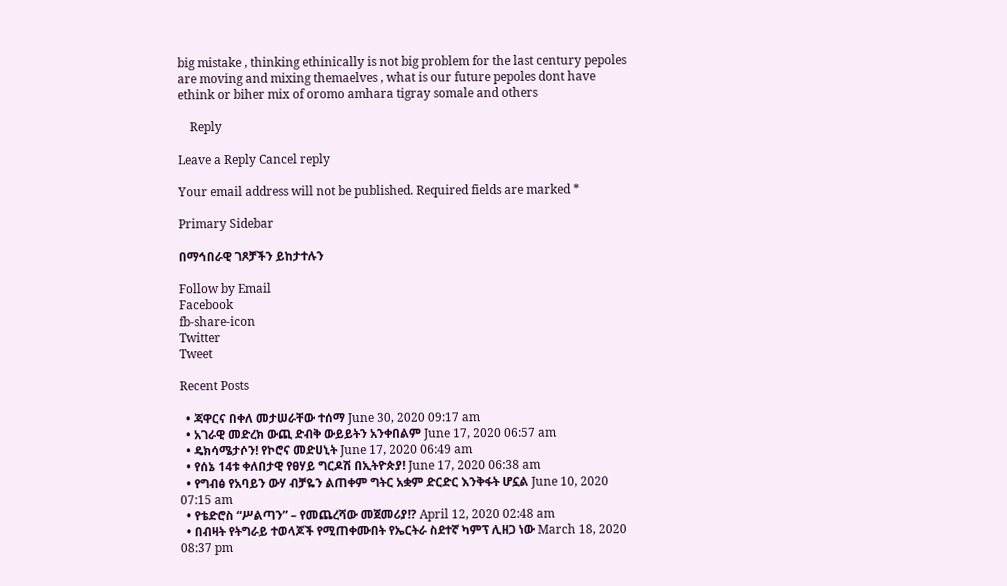big mistake , thinking ethinically is not big problem for the last century pepoles are moving and mixing themaelves , what is our future pepoles dont have ethink or biher mix of oromo amhara tigray somale and others

    Reply

Leave a Reply Cancel reply

Your email address will not be published. Required fields are marked *

Primary Sidebar

በማኅበራዊ ገጾቻችን ይከታተሉን

Follow by Email
Facebook
fb-share-icon
Twitter
Tweet

Recent Posts

  • ጃዋርና በቀለ መታሠራቸው ተሰማ June 30, 2020 09:17 am
  • አገራዊ መድረክ ውጪ ድብቅ ውይይትን አንቀበልም June 17, 2020 06:57 am
  • ዴክሳሜታሶን! የኮሮና መድሀኒት June 17, 2020 06:49 am
  • የሰኔ 14ቱ ቀለበታዊ የፀሃይ ግርዶሽ በኢትዮጵያ! June 17, 2020 06:38 am
  • የግብፅ የአባይን ውሃ ብቻዬን ልጠቀም ግትር አቋም ድርድር እንቅፋት ሆኗል June 10, 2020 07:15 am
  • የቴድሮስ “ሥልጣን” – የመጨረሻው መጀመሪያ!? April 12, 2020 02:48 am
  • በብዛት የትግራይ ተወላጆች የሚጠቀሙበት የኤርትራ ስደተኛ ካምፕ ሊዘጋ ነው March 18, 2020 08:37 pm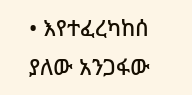• እየተፈረካከሰ ያለው አንጋፋው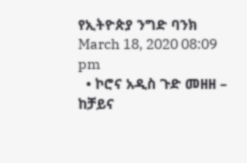የኢትዮጵያ ንግድ ባንክ March 18, 2020 08:09 pm
  • ኮሮና አዲስ ጉድ መዘዘ – ከቻይና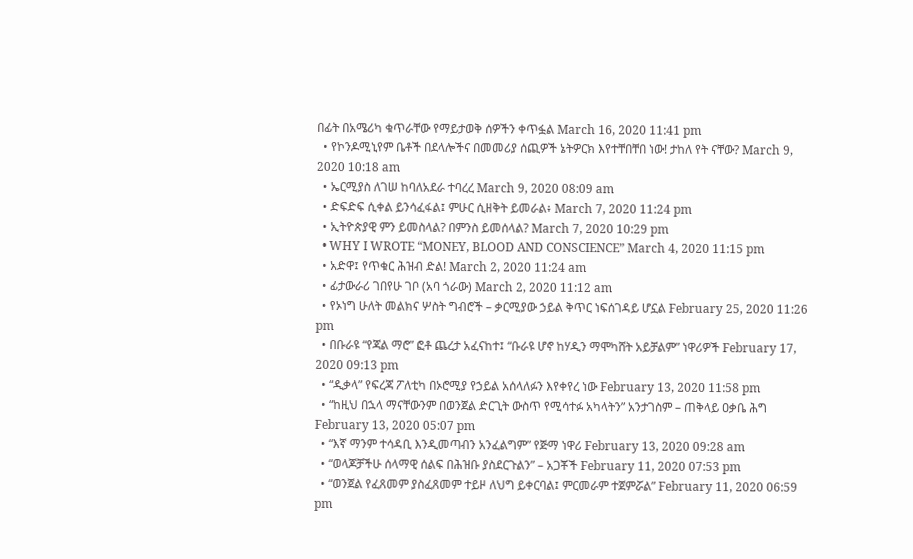በፊት በአሜሪካ ቁጥራቸው የማይታወቅ ሰዎችን ቀጥፏል March 16, 2020 11:41 pm
  • የኮንዶሚኒየም ቤቶች በደላሎችና በመመሪያ ሰጪዎች ኔትዎርክ እየተቸበቸበ ነው! ታከለ የት ናቸው? March 9, 2020 10:18 am
  • ኤርሚያስ ለገሠ ከባለአደራ ተባረረ March 9, 2020 08:09 am
  • ድፍድፍ ሲቀል ይንሳፈፋል፤ ምሁር ሲዘቅት ይመራል፥ March 7, 2020 11:24 pm
  • ኢትዮጵያዊ ምን ይመስላል? በምንስ ይመሰላል? March 7, 2020 10:29 pm
  • WHY I WROTE “MONEY, BLOOD AND CONSCIENCE” March 4, 2020 11:15 pm
  • አድዋ፤ የጥቁር ሕዝብ ድል! March 2, 2020 11:24 am
  • ፊታውራሪ ገበየሁ ገቦ (አባ ጎራው) March 2, 2020 11:12 am
  • የኦነግ ሁለት መልክና ሦስት ግብሮች – ቃርሚያው ኃይል ቅጥር ነፍሰገዳይ ሆኗል February 25, 2020 11:26 pm
  • በቡራዩ “የጃል ማሮ” ፎቶ ጨረታ አፈናከተ፤ “ቡራዩ ሆኖ ከሃዲን ማሞካሸት አይቻልም” ነዋሪዎች February 17, 2020 09:13 pm
  • “ዲቃላ” የፍረጃ ፖለቲካ በኦሮሚያ የኃይል አሰላለፉን እየቀየረ ነው February 13, 2020 11:58 pm
  • “ከዚህ በኋላ ማናቸውንም በወንጀል ድርጊት ውስጥ የሚሳተፉ አካላትን” አንታገስም – ጠቅላይ ዐቃቤ ሕግ February 13, 2020 05:07 pm
  • “እኛ ማንም ተሳዳቢ እንዲመጣብን አንፈልግም” የጅማ ነዋሪ February 13, 2020 09:28 am
  • “ወላጆቻችሁ ሰላማዊ ሰልፍ በሕዝቡ ያስደርጉልን” – አጋቾች February 11, 2020 07:53 pm
  • “ወንጀል የፈጸመም ያስፈጸመም ተይዞ ለህግ ይቀርባል፤ ምርመራም ተጀምሯል” February 11, 2020 06:59 pm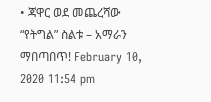• ጃዋር ወደ መጨረሻው “የትግል” ስልቱ – አማራን ማበጣበጥ! February 10, 2020 11:54 pm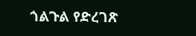ጎልጉል የድረገጽ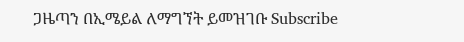ጋዜጣን በኢሜይል ለማግኘት ይመዝገቡ Subscribe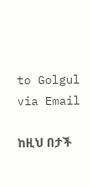to Golgul via Email

ከዚህ በታች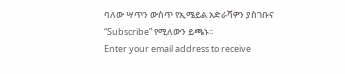ባለው ሣጥን ውስጥ የኢሜይል አድራሻዎን ያስገቡና “Subscribe” የሚለውን ይጫኑ፡፡
Enter your email address to receive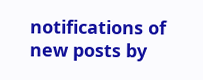notifications of new posts by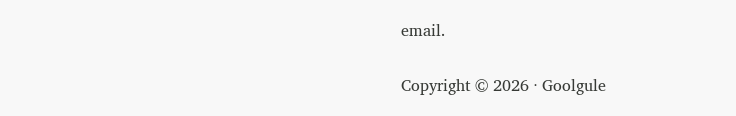email.

Copyright © 2026 · Goolgule